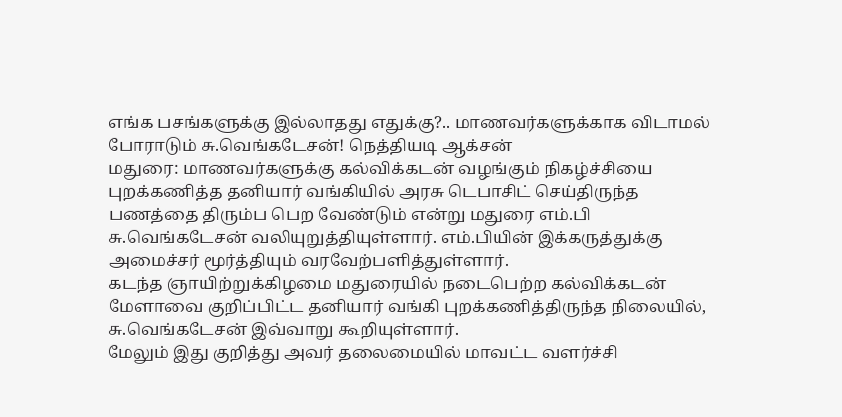எங்க பசங்களுக்கு இல்லாதது எதுக்கு?.. மாணவர்களுக்காக விடாமல் போராடும் சு.வெங்கடேசன்! நெத்தியடி ஆக்சன்
மதுரை: மாணவர்களுக்கு கல்விக்கடன் வழங்கும் நிகழ்ச்சியை புறக்கணித்த தனியார் வங்கியில் அரசு டெபாசிட் செய்திருந்த பணத்தை திரும்ப பெற வேண்டும் என்று மதுரை எம்.பி சு.வெங்கடேசன் வலியுறுத்தியுள்ளார். எம்.பியின் இக்கருத்துக்கு அமைச்சர் மூர்த்தியும் வரவேற்பளித்துள்ளார்.
கடந்த ஞாயிற்றுக்கிழமை மதுரையில் நடைபெற்ற கல்விக்கடன் மேளாவை குறிப்பிட்ட தனியார் வங்கி புறக்கணித்திருந்த நிலையில், சு.வெங்கடேசன் இவ்வாறு கூறியுள்ளார்.
மேலும் இது குறித்து அவர் தலைமையில் மாவட்ட வளர்ச்சி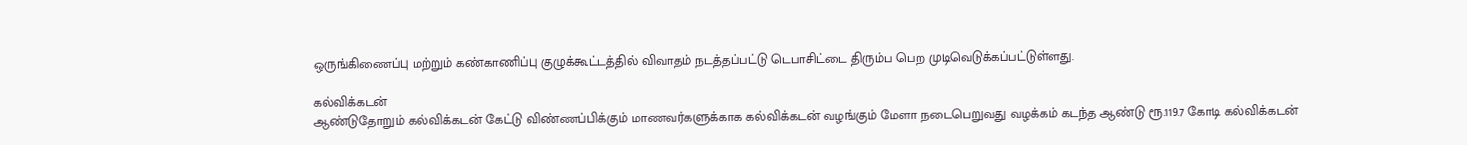ஒருங்கிணைப்பு மற்றும் கண்காணிப்பு குழுக்கூட்டத்தில் விவாதம் நடத்தப்பட்டு டெபாசிட்டை திரும்ப பெற முடிவெடுக்கப்பட்டுள்ளது.

கல்விக்கடன்
ஆண்டுதோறும் கல்விக்கடன் கேட்டு விண்ணப்பிக்கும் மாணவர்களுக்காக கல்விக்கடன் வழங்கும் மேளா நடைபெறுவது வழக்கம் கடந்த ஆண்டு ரூ.119.7 கோடி கல்விக்கடன்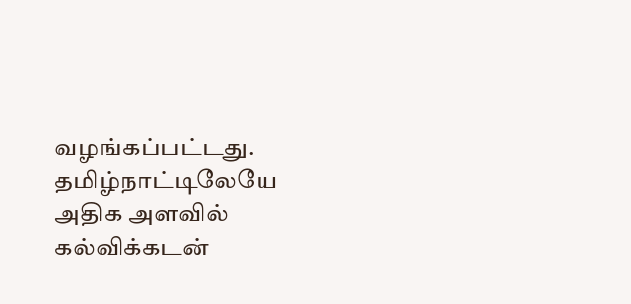வழங்கப்பட்டது. தமிழ்நாட்டிலேயே அதிக அளவில் கல்விக்கடன்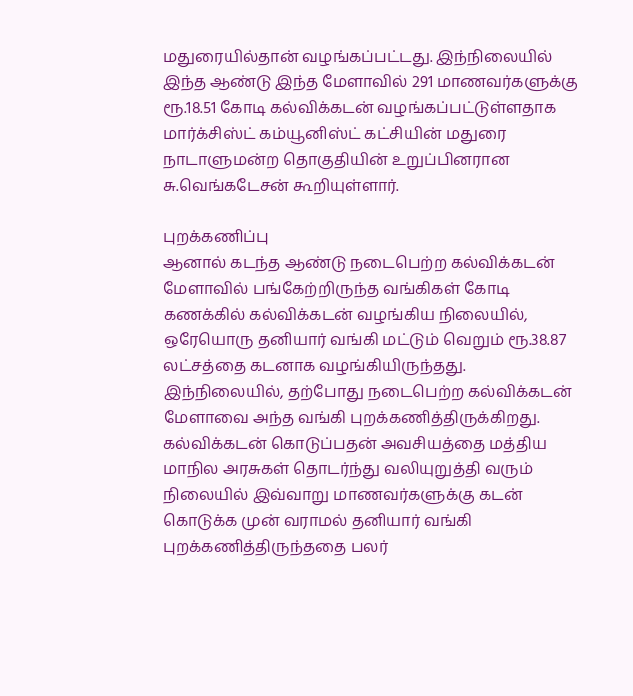மதுரையில்தான் வழங்கப்பட்டது. இந்நிலையில் இந்த ஆண்டு இந்த மேளாவில் 291 மாணவர்களுக்கு ரூ.18.51 கோடி கல்விக்கடன் வழங்கப்பட்டுள்ளதாக மார்க்சிஸ்ட் கம்யூனிஸ்ட் கட்சியின் மதுரை நாடாளுமன்ற தொகுதியின் உறுப்பினரான சு.வெங்கடேசன் கூறியுள்ளார்.

புறக்கணிப்பு
ஆனால் கடந்த ஆண்டு நடைபெற்ற கல்விக்கடன் மேளாவில் பங்கேற்றிருந்த வங்கிகள் கோடி கணக்கில் கல்விக்கடன் வழங்கிய நிலையில், ஒரேயொரு தனியார் வங்கி மட்டும் வெறும் ரூ.38.87 லட்சத்தை கடனாக வழங்கியிருந்தது. இந்நிலையில், தற்போது நடைபெற்ற கல்விக்கடன் மேளாவை அந்த வங்கி புறக்கணித்திருக்கிறது. கல்விக்கடன் கொடுப்பதன் அவசியத்தை மத்திய மாநில அரசுகள் தொடர்ந்து வலியுறுத்தி வரும் நிலையில் இவ்வாறு மாணவர்களுக்கு கடன் கொடுக்க முன் வராமல் தனியார் வங்கி புறக்கணித்திருந்ததை பலர்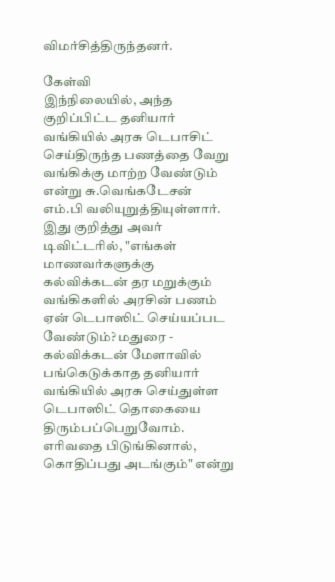விமர்சித்திருந்தனர்.

கேள்வி
இந்நிலையில், அந்த குறிப்பிட்ட தனியார் வங்கியில் அரசு டெபாசிட் செய்திருந்த பணத்தை வேறு வங்கிக்கு மாற்ற வேண்டும் என்று சு.வெங்கடேசன் எம்.பி வலியுறுத்தியுள்ளார். இது குறித்து அவர் டிவிட்டரில், "எங்கள் மாணவர்களுக்கு கல்விக்கடன் தர மறுக்கும் வங்கிகளில் அரசின் பணம் ஏன் டெபாஸிட் செய்யப்பட வேண்டும்? மதுரை - கல்விக்கடன் மேளாவில் பங்கெடுக்காத தனியார் வங்கியில் அரசு செய்துள்ள டெபாஸிட் தொகையை திரும்பப்பெறுவோம். எரிவதை பிடுங்கினால், கொதிப்பது அடங்கும்" என்று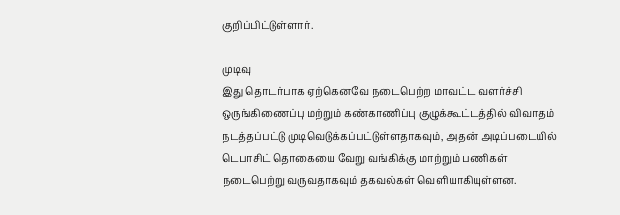குறிப்பிட்டுள்ளார்.

முடிவு
இது தொடர்பாக ஏற்கெனவே நடைபெற்ற மாவட்ட வளர்ச்சி ஒருங்கிணைப்பு மற்றும் கண்காணிப்பு குழுக்கூட்டத்தில் விவாதம் நடத்தப்பட்டு முடிவெடுக்கப்பட்டுள்ளதாகவும், அதன் அடிப்படையில் டெபாசிட் தொகையை வேறு வங்கிக்கு மாற்றும் பணிகள் நடைபெற்று வருவதாகவும் தகவல்கள் வெளியாகியுள்ளன.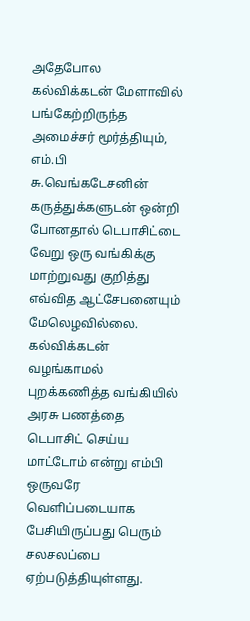அதேபோல கல்விக்கடன் மேளாவில் பங்கேற்றிருந்த அமைச்சர் மூர்த்தியும், எம்.பி சு.வெங்கடேசனின் கருத்துக்களுடன் ஒன்றி போனதால் டெபாசிட்டை வேறு ஒரு வங்கிக்கு மாற்றுவது குறித்து எவ்வித ஆட்சேபனையும் மேலெழவில்லை. கல்விக்கடன் வழங்காமல் புறக்கணித்த வங்கியில் அரசு பணத்தை டெபாசிட் செய்ய மாட்டோம் என்று எம்பி ஒருவரே வெளிப்படையாக பேசியிருப்பது பெரும் சலசலப்பை ஏற்படுத்தியுள்ளது.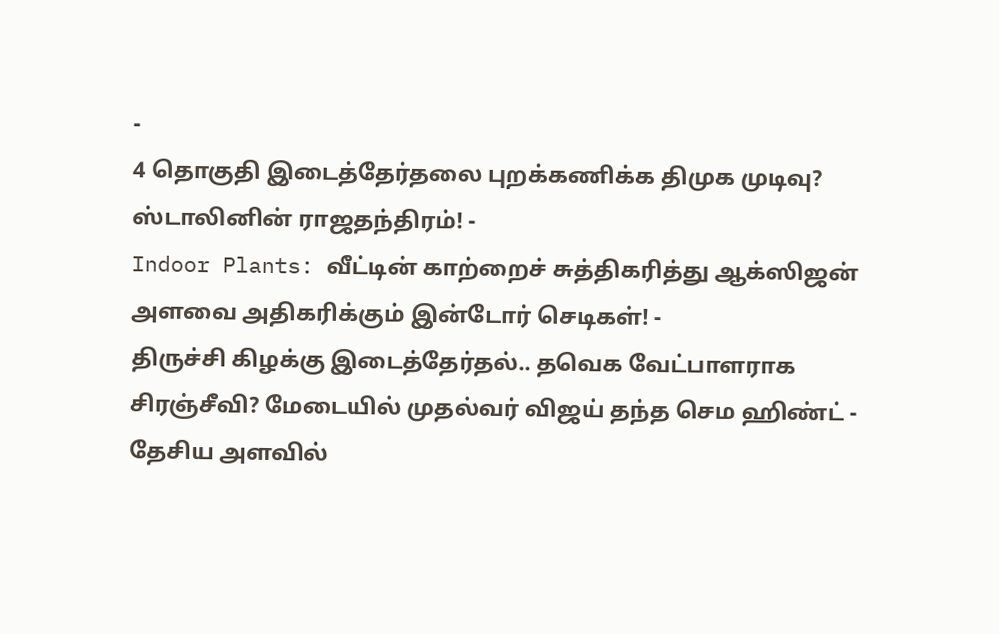-
4 தொகுதி இடைத்தேர்தலை புறக்கணிக்க திமுக முடிவு? ஸ்டாலினின் ராஜதந்திரம்! -
Indoor Plants: வீட்டின் காற்றைச் சுத்திகரித்து ஆக்ஸிஜன் அளவை அதிகரிக்கும் இன்டோர் செடிகள்! -
திருச்சி கிழக்கு இடைத்தேர்தல்.. தவெக வேட்பாளராக சிரஞ்சீவி? மேடையில் முதல்வர் விஜய் தந்த செம ஹிண்ட் -
தேசிய அளவில்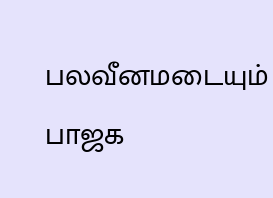பலவீனமடையும் பாஜக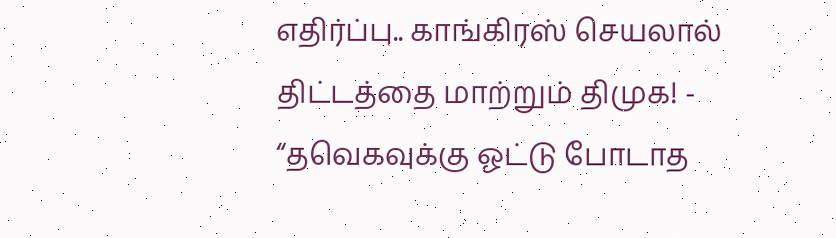எதிர்ப்பு.. காங்கிரஸ் செயலால் திட்டத்தை மாற்றும் திமுக! -
“தவெகவுக்கு ஓட்டு போடாத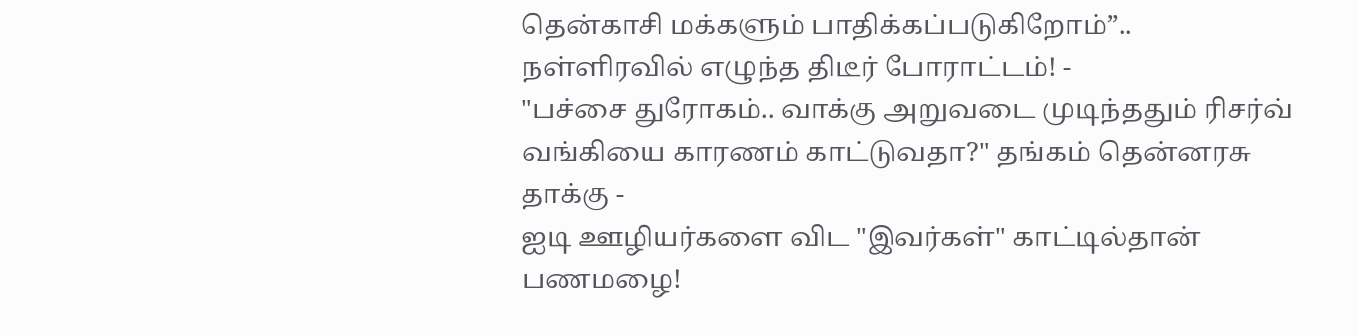தென்காசி மக்களும் பாதிக்கப்படுகிறோம்”.. நள்ளிரவில் எழுந்த திடீர் போராட்டம்! -
"பச்சை துரோகம்.. வாக்கு அறுவடை முடிந்ததும் ரிசர்வ் வங்கியை காரணம் காட்டுவதா?" தங்கம் தென்னரசு தாக்கு -
ஐடி ஊழியர்களை விட "இவர்கள்" காட்டில்தான் பணமழை!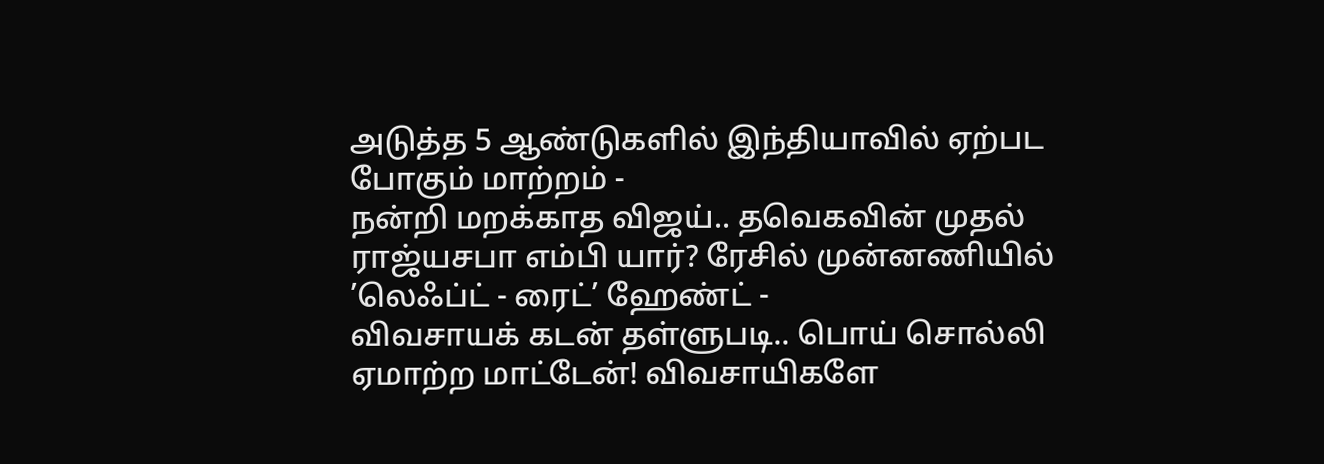அடுத்த 5 ஆண்டுகளில் இந்தியாவில் ஏற்பட போகும் மாற்றம் -
நன்றி மறக்காத விஜய்.. தவெகவின் முதல் ராஜ்யசபா எம்பி யார்? ரேசில் முன்னணியில் ’லெஃப்ட் - ரைட்’ ஹேண்ட் -
விவசாயக் கடன் தள்ளுபடி.. பொய் சொல்லி ஏமாற்ற மாட்டேன்! விவசாயிகளே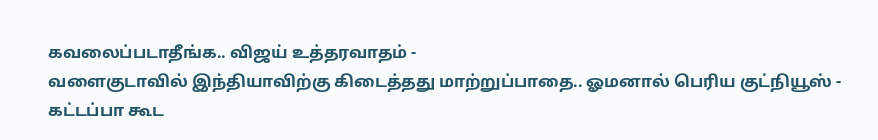கவலைப்படாதீங்க.. விஜய் உத்தரவாதம் -
வளைகுடாவில் இந்தியாவிற்கு கிடைத்தது மாற்றுப்பாதை.. ஓமனால் பெரிய குட்நியூஸ் -
கட்டப்பா கூட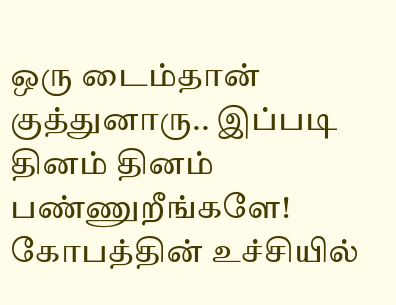ஒரு டைம்தான் குத்துனாரு.. இப்படி தினம் தினம் பண்ணுறீங்களே! கோபத்தின் உச்சியில்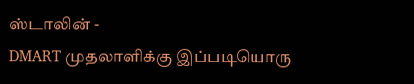ஸ்டாலின் -
DMART முதலாளிக்கு இப்படியொரு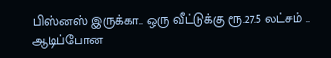பிஸ்னஸ் இருக்கா.. ஒரு வீட்டுக்கு ரூ.27.5 லட்சம் .. ஆடிப்போன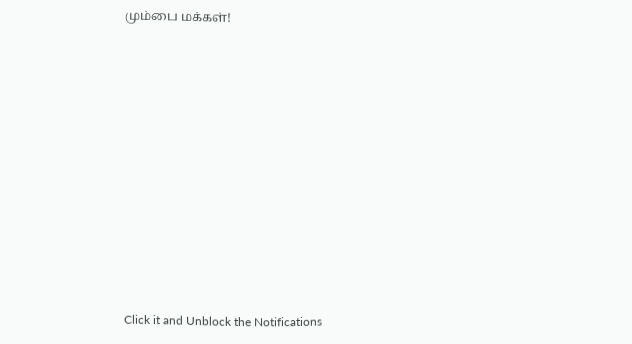மும்பை மக்கள்!












Click it and Unblock the Notifications